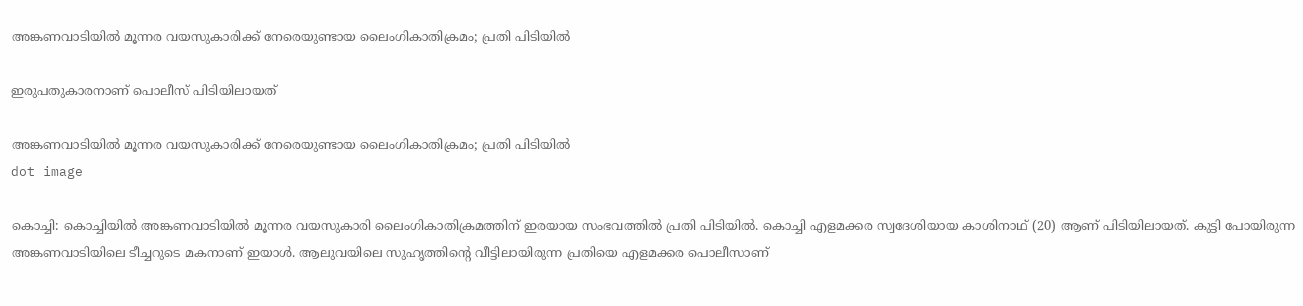അങ്കണവാടിയില്‍ മൂന്നര വയസുകാരിക്ക് നേരെയുണ്ടായ ലൈംഗികാതിക്രമം; പ്രതി പിടിയില്‍

ഇരുപതുകാരനാണ് പൊലീസ് പിടിയിലായത്

അങ്കണവാടിയില്‍ മൂന്നര വയസുകാരിക്ക് നേരെയുണ്ടായ ലൈംഗികാതിക്രമം; പ്രതി പിടിയില്‍
dot image

കൊച്ചി: കൊച്ചിയില്‍ അങ്കണവാടിയില്‍ മൂന്നര വയസുകാരി ലൈംഗികാതിക്രമത്തിന് ഇരയായ സംഭവത്തില്‍ പ്രതി പിടിയില്‍. കൊച്ചി എളമക്കര സ്വദേശിയായ കാശിനാഥ് (20) ആണ് പിടിയിലായത്. കുട്ടി പോയിരുന്ന അങ്കണവാടിയിലെ ടീച്ചറുടെ മകനാണ് ഇയാൾ. ആലുവയിലെ സുഹൃത്തിന്റെ വീട്ടിലായിരുന്ന പ്രതിയെ എളമക്കര പൊലീസാണ്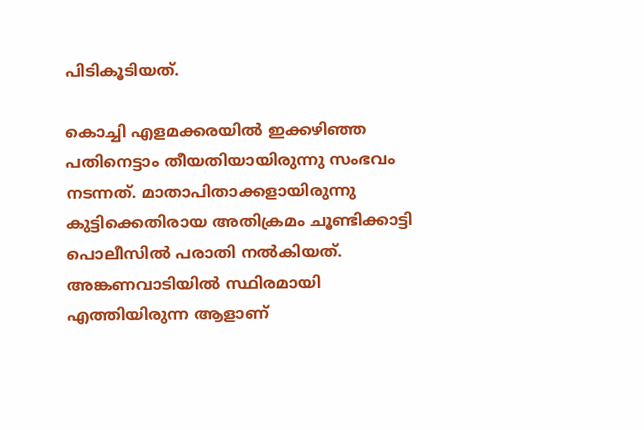പിടികൂടിയത്.

കൊച്ചി എളമക്കരയിൽ ഇക്കഴിഞ്ഞ പതിനെട്ടാം തീയതിയായിരുന്നു സംഭവം നടന്നത്. മാതാപിതാക്കളായിരുന്നു കുട്ടിക്കെതിരായ അതിക്രമം ചൂണ്ടിക്കാട്ടി പൊലീസില്‍ പരാതി നല്‍കിയത്. അങ്കണവാടിയില്‍ സ്ഥിരമായി എത്തിയിരുന്ന ആളാണ്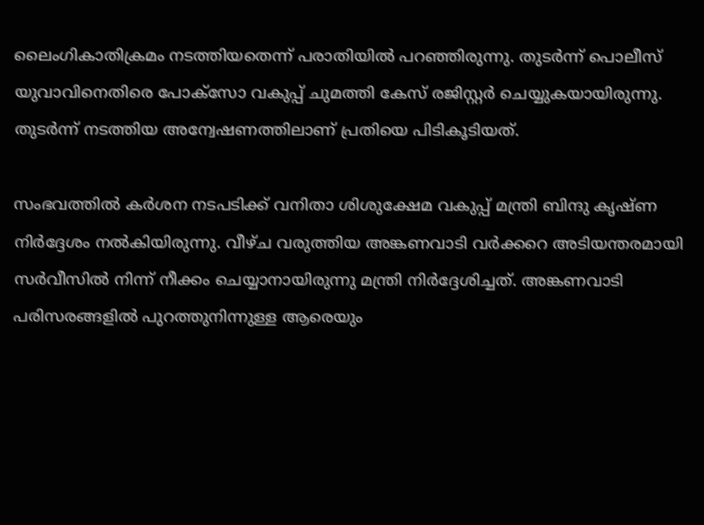ലൈംഗികാതിക്രമം നടത്തിയതെന്ന് പരാതിയില്‍ പറഞ്ഞിരുന്നു. തുടര്‍ന്ന് പൊലീസ് യുവാവിനെതിരെ പോക്‌സോ വകുപ്പ് ചുമത്തി കേസ് രജിസ്റ്റര്‍ ചെയ്യുകയായിരുന്നു. തുടര്‍ന്ന് നടത്തിയ അന്വേഷണത്തിലാണ് പ്രതിയെ പിടികൂടിയത്.

സംഭവത്തില്‍ കര്‍ശന നടപടിക്ക് വനിതാ ശിശുക്ഷേമ വകുപ്പ് മന്ത്രി ബിന്ദു കൃഷ്ണ നിര്‍ദ്ദേശം നല്‍കിയിരുന്നു. വീഴ്ച വരുത്തിയ അങ്കണവാടി വര്‍ക്കറെ അടിയന്തരമായി സര്‍വീസില്‍ നിന്ന് നീക്കം ചെയ്യാനായിരുന്നു മന്ത്രി നിര്‍ദ്ദേശിച്ചത്. അങ്കണവാടി പരിസരങ്ങളില്‍ പുറത്തുനിന്നുള്ള ആരെയും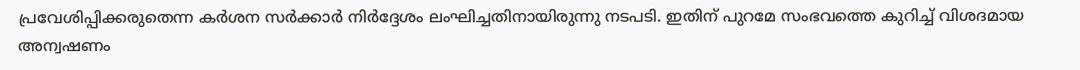പ്രവേശിപ്പിക്കരുതെന്ന കര്‍ശന സര്‍ക്കാര്‍ നിര്‍ദ്ദേശം ലംഘിച്ചതിനായിരുന്നു നടപടി. ഇതിന് പുറമേ സംഭവത്തെ കുറിച്ച് വിശദമായ അന്വഷണം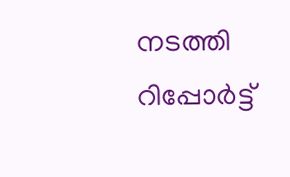നടത്തി റിപ്പോര്‍ട്ട്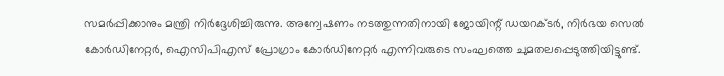സമര്‍പ്പിക്കാനും മന്ത്രി നിര്‍ദ്ദേശിച്ചിരുന്നു. അന്വേഷണം നടത്തുന്നതിനായി ജോയിന്റ് ഡയറക്ടര്‍, നിര്‍ഭയ സെല്‍ കോര്‍ഡിനേറ്റര്‍, ഐസിപിഎസ് പ്രോഗ്രാം കോര്‍ഡിനേറ്റര്‍ എന്നിവരുടെ സംഘത്തെ ചുമതലപ്പെടുത്തിയിട്ടുണ്ട്.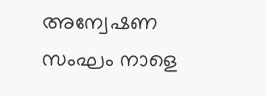അന്വേഷണ സംഘം നാളെ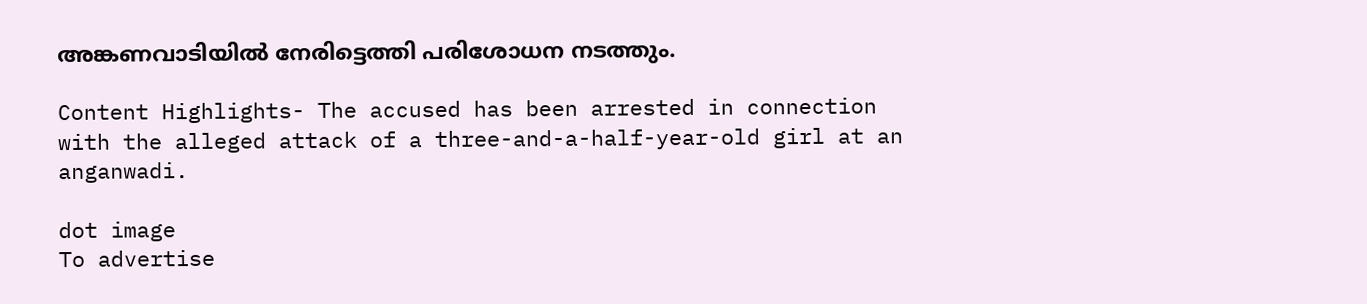അങ്കണവാടിയില്‍ നേരിട്ടെത്തി പരിശോധന നടത്തും.

Content Highlights- The accused has been arrested in connection with the alleged attack of a three-and-a-half-year-old girl at an anganwadi.

dot image
To advertise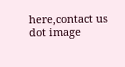here,contact us
dot image